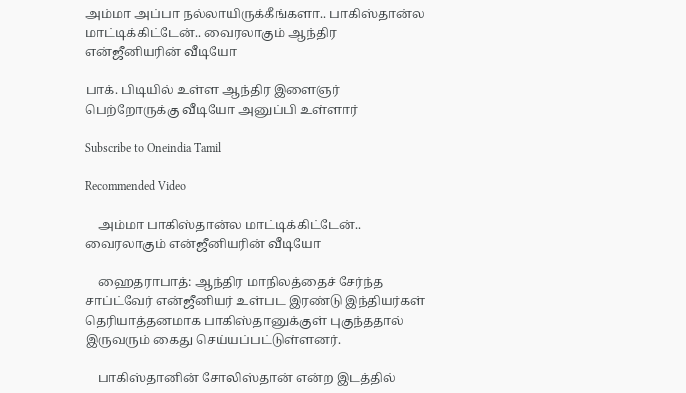அம்மா அப்பா நல்லாயிருக்கீங்களா.. பாகிஸ்தான்ல மாட்டிக்கிட்டேன்.. வைரலாகும் ஆந்திர என்ஜீனியரின் வீடியோ

பாக். பிடியில் உள்ள ஆந்திர இளைஞர் பெற்றோருக்கு வீடியோ அனுப்பி உள்ளார்

Subscribe to Oneindia Tamil

Recommended Video

    அம்மா பாகிஸ்தான்ல மாட்டிக்கிட்டேன்.. வைரலாகும் என்ஜீனியரின் வீடியோ

    ஹைதராபாத்: ஆந்திர மாநிலத்தைச் சேர்ந்த சாப்ட்வேர் என்ஜீனியர் உள்பட இரண்டு இந்தியர்கள் தெரியாத்தனமாக பாகிஸ்தானுக்குள் புகுந்ததால் இருவரும் கைது செய்யப்பட்டுள்ளனர்.

    பாகிஸ்தானின் சோலிஸ்தான் என்ற இடத்தில்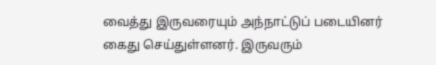வைத்து இருவரையும் அந்நாட்டுப் படையினர் கைது செய்துள்ளனர். இருவரும்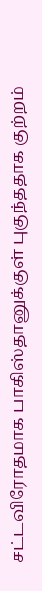சட்டவிரோதமாக பாகிஸ்தானுக்குள் புகுந்ததாக குற்றம்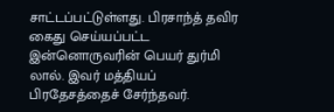சாட்டப்பட்டுள்ளது. பிரசாந்த் தவிர கைது செய்யப்பட்ட இன்னொருவரின் பெயர் துர்மி லால். இவர் மத்தியப் பிரதேசத்தைச் சேர்ந்தவர்.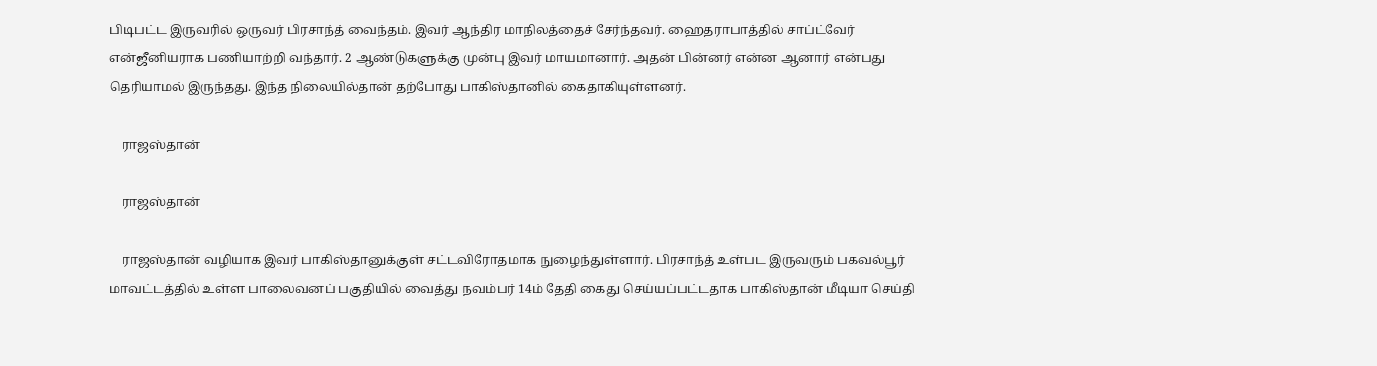பிடிபட்ட இருவரில் ஒருவர் பிரசாந்த் வைந்தம். இவர் ஆந்திர மாநிலத்தைச் சேர்ந்தவர். ஹைதராபாத்தில் சாப்ட்வேர் என்ஜீனியராக பணியாற்றி வந்தார். 2 ஆண்டுகளுக்கு முன்பு இவர் மாயமானார். அதன் பின்னர் என்ன ஆனார் என்பது தெரியாமல் இருந்தது. இந்த நிலையில்தான் தற்போது பாகிஸ்தானில் கைதாகியுள்ளனர்.

    ராஜஸ்தான்

    ராஜஸ்தான்

    ராஜஸ்தான் வழியாக இவர் பாகிஸ்தானுக்குள் சட்டவிரோதமாக நுழைந்துள்ளார். பிரசாந்த் உள்பட இருவரும் பகவல்பூர் மாவட்டத்தில் உள்ள பாலைவனப் பகுதியில் வைத்து நவம்பர் 14ம் தேதி கைது செய்யப்பட்டதாக பாகிஸ்தான் மீடியா செய்தி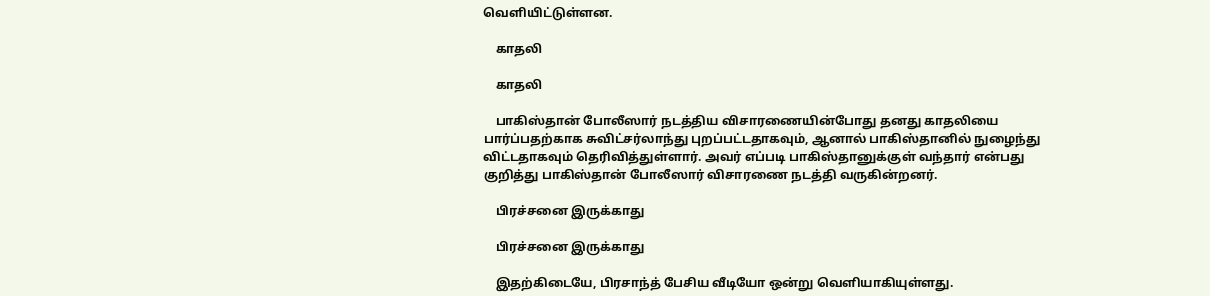வெளியிட்டுள்ளன.

    காதலி

    காதலி

    பாகிஸ்தான் போலீஸார் நடத்திய விசாரணையின்போது தனது காதலியை பார்ப்பதற்காக சுவிட்சர்லாந்து புறப்பட்டதாகவும், ஆனால் பாகிஸ்தானில் நுழைந்து விட்டதாகவும் தெரிவித்துள்ளார். அவர் எப்படி பாகிஸ்தானுக்குள் வந்தார் என்பது குறித்து பாகிஸ்தான் போலீஸார் விசாரணை நடத்தி வருகின்றனர்.

    பிரச்சனை இருக்காது

    பிரச்சனை இருக்காது

    இதற்கிடையே, பிரசாந்த் பேசிய வீடியோ ஒன்று வெளியாகியுள்ளது.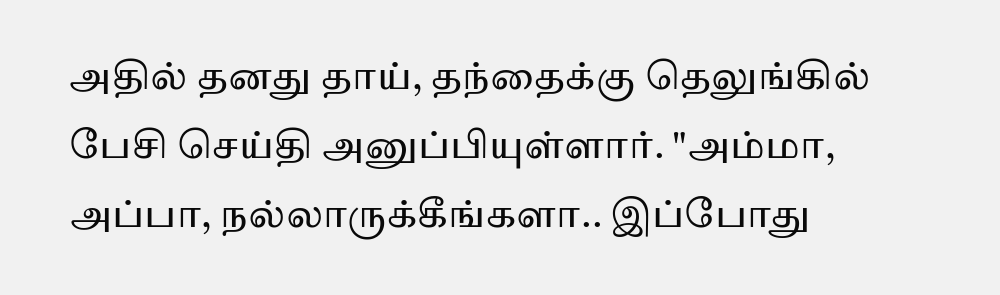அதில் தனது தாய், தந்தைக்கு தெலுங்கில் பேசி செய்தி அனுப்பியுள்ளார். "அம்மா, அப்பா, நல்லாருக்கீங்களா.. இப்போது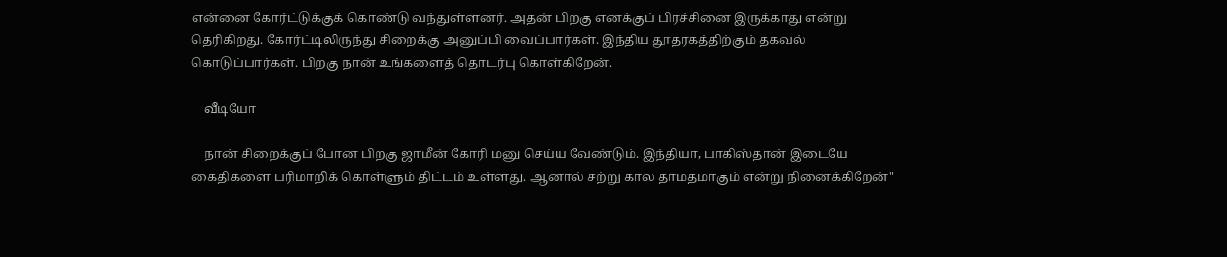என்னை கோர்ட்டுக்குக் கொண்டு வந்துள்ளனர். அதன் பிறகு எனக்குப் பிரச்சினை இருக்காது என்று தெரிகிறது. கோர்ட்டிலிருந்து சிறைக்கு அனுப்பி வைப்பார்கள். இந்திய தூதரகத்திற்கும் தகவல் கொடுப்பார்கள். பிறகு நான் உங்களைத் தொடர்பு கொள்கிறேன்.

    வீடியோ

    நான் சிறைக்குப் போன பிறகு ஜாமீன் கோரி மனு செய்ய வேண்டும். இந்தியா, பாகிஸ்தான் இடையே கைதிகளை பரிமாறிக் கொள்ளும் திட்டம் உள்ளது. ஆனால் சற்று கால தாமதமாகும் என்று நினைக்கிறேன்"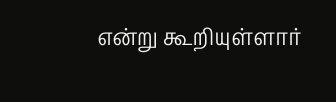என்று கூறியுள்ளார்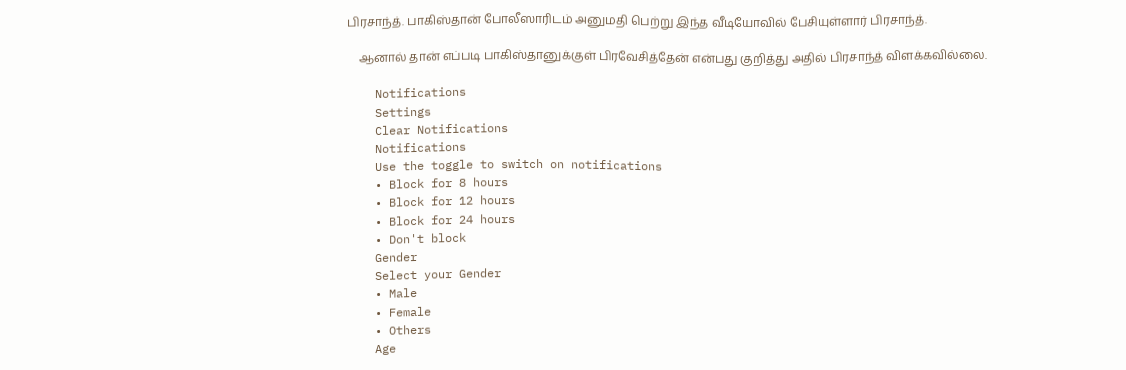பிரசாந்த். பாகிஸ்தான் போலீஸாரிடம் அனுமதி பெற்று இந்த வீடியோவில் பேசியுள்ளார் பிரசாந்த்.

    ஆனால் தான் எப்படி பாகிஸ்தானுக்குள் பிரவேசித்தேன் என்பது குறித்து அதில் பிரசாந்த் விளக்கவில்லை.

    Notifications
    Settings
    Clear Notifications
    Notifications
    Use the toggle to switch on notifications
    • Block for 8 hours
    • Block for 12 hours
    • Block for 24 hours
    • Don't block
    Gender
    Select your Gender
    • Male
    • Female
    • Others
    Age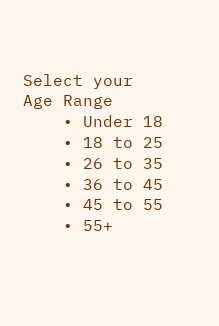Select your Age Range
    • Under 18
    • 18 to 25
    • 26 to 35
    • 36 to 45
    • 45 to 55
    • 55+